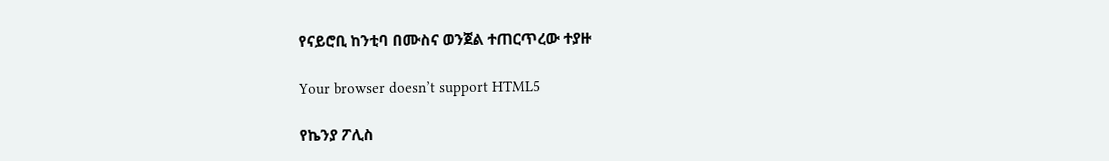የናይሮቢ ከንቲባ በሙስና ወንጀል ተጠርጥረው ተያዙ

Your browser doesn’t support HTML5

የኬንያ ፖሊስ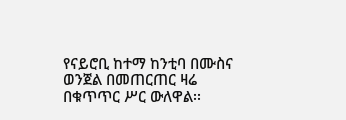የናይሮቢ ከተማ ከንቲባ በሙስና ወንጀል በመጠርጠር ዛሬ በቁጥጥር ሥር ውለዋል፡፡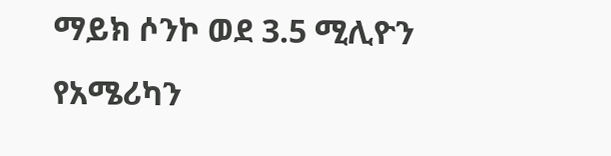ማይክ ሶንኮ ወደ 3.5 ሚሊዮን የአሜሪካን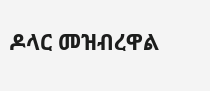ዶላር መዝብረዋል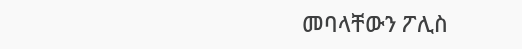መባላቸውን ፖሊስ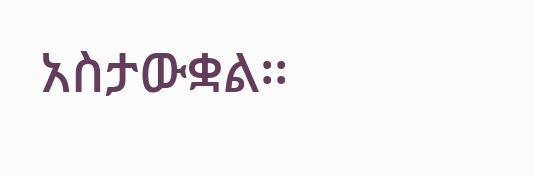አስታውቋል፡፡